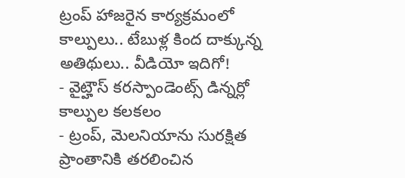ట్రంప్ హాజరైన కార్యక్రమంలో కాల్పులు.. టేబుళ్ల కింద దాక్కున్న అతిథులు.. వీడియో ఇదిగో!
- వైట్హౌస్ కరస్పాండెంట్స్ డిన్నర్లో కాల్పుల కలకలం
- ట్రంప్, మెలనియాను సురక్షిత ప్రాంతానికి తరలించిన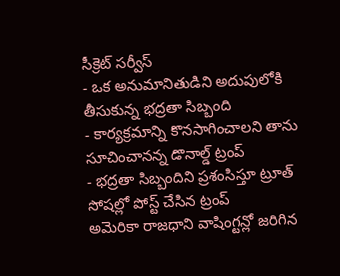సీక్రెట్ సర్వీస్
- ఒక అనుమానితుడిని అదుపులోకి తీసుకున్న భద్రతా సిబ్బంది
- కార్యక్రమాన్ని కొనసాగించాలని తాను సూచించానన్న డొనాల్డ్ ట్రంప్
- భద్రతా సిబ్బందిని ప్రశంసిస్తూ ట్రూత్ సోషల్లో పోస్ట్ చేసిన ట్రంప్
అమెరికా రాజధాని వాషింగ్టన్లో జరిగిన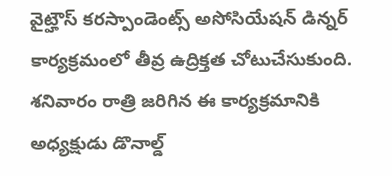వైట్హౌస్ కరస్పాండెంట్స్ అసోసియేషన్ డిన్నర్ కార్యక్రమంలో తీవ్ర ఉద్రిక్తత చోటుచేసుకుంది. శనివారం రాత్రి జరిగిన ఈ కార్యక్రమానికి అధ్యక్షుడు డొనాల్డ్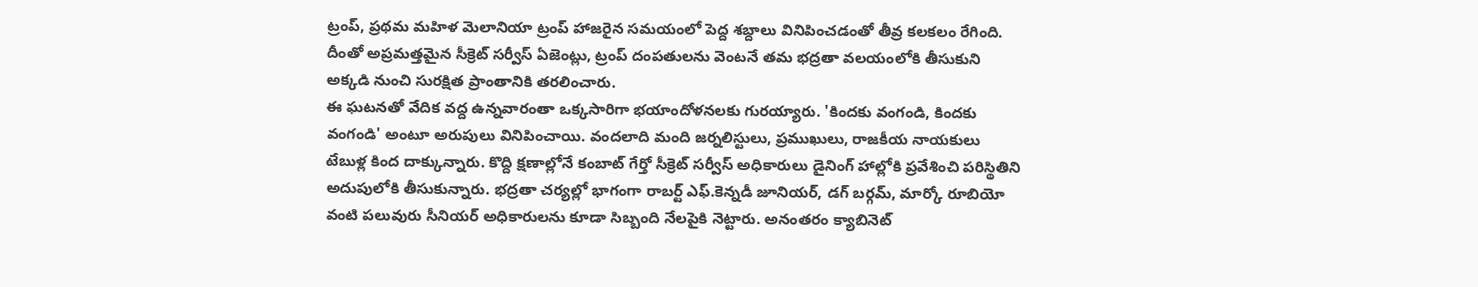ట్రంప్, ప్రథమ మహిళ మెలానియా ట్రంప్ హాజరైన సమయంలో పెద్ద శబ్దాలు వినిపించడంతో తీవ్ర కలకలం రేగింది. దీంతో అప్రమత్తమైన సీక్రెట్ సర్వీస్ ఏజెంట్లు, ట్రంప్ దంపతులను వెంటనే తమ భద్రతా వలయంలోకి తీసుకుని అక్కడి నుంచి సురక్షిత ప్రాంతానికి తరలించారు.
ఈ ఘటనతో వేదిక వద్ద ఉన్నవారంతా ఒక్కసారిగా భయాందోళనలకు గురయ్యారు. 'కిందకు వంగండి, కిందకు వంగండి' అంటూ అరుపులు వినిపించాయి. వందలాది మంది జర్నలిస్టులు, ప్రముఖులు, రాజకీయ నాయకులు టేబుళ్ల కింద దాక్కున్నారు. కొద్ది క్షణాల్లోనే కంబాట్ గేర్తో సీక్రెట్ సర్వీస్ అధికారులు డైనింగ్ హాల్లోకి ప్రవేశించి పరిస్థితిని అదుపులోకి తీసుకున్నారు. భద్రతా చర్యల్లో భాగంగా రాబర్ట్ ఎఫ్.కెన్నడీ జూనియర్, డగ్ బర్గమ్, మార్కో రూబియో వంటి పలువురు సీనియర్ అధికారులను కూడా సిబ్బంది నేలపైకి నెట్టారు. అనంతరం క్యాబినెట్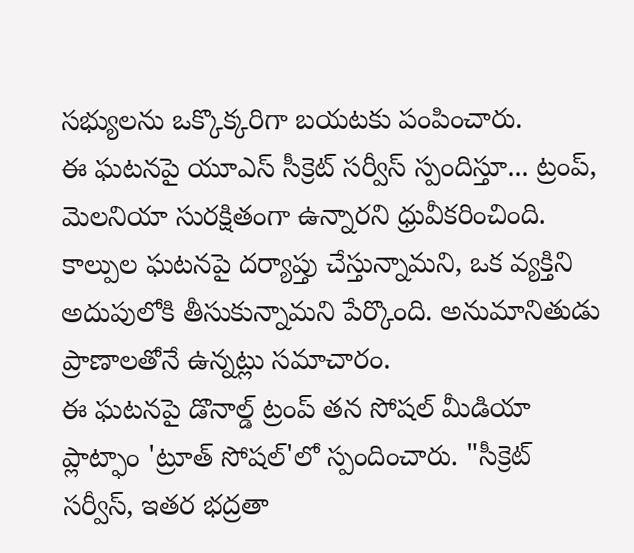సభ్యులను ఒక్కొక్కరిగా బయటకు పంపించారు.
ఈ ఘటనపై యూఎస్ సీక్రెట్ సర్వీస్ స్పందిస్తూ... ట్రంప్, మెలనియా సురక్షితంగా ఉన్నారని ధ్రువీకరించింది. కాల్పుల ఘటనపై దర్యాప్తు చేస్తున్నామని, ఒక వ్యక్తిని అదుపులోకి తీసుకున్నామని పేర్కొంది. అనుమానితుడు ప్రాణాలతోనే ఉన్నట్లు సమాచారం.
ఈ ఘటనపై డొనాల్డ్ ట్రంప్ తన సోషల్ మీడియా ప్లాట్ఫాం 'ట్రూత్ సోషల్'లో స్పందించారు. "సీక్రెట్ సర్వీస్, ఇతర భద్రతా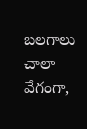బలగాలు చాలా వేగంగా,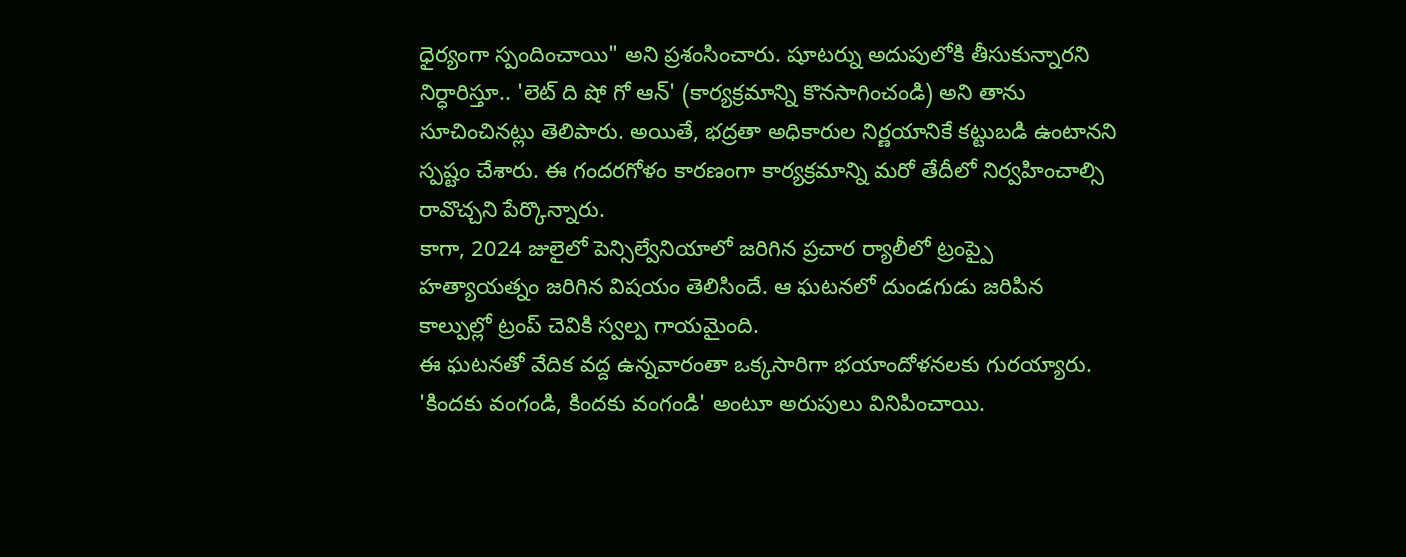ధైర్యంగా స్పందించాయి" అని ప్రశంసించారు. షూటర్ను అదుపులోకి తీసుకున్నారని నిర్ధారిస్తూ.. 'లెట్ ది షో గో ఆన్' (కార్యక్రమాన్ని కొనసాగించండి) అని తాను సూచించినట్లు తెలిపారు. అయితే, భద్రతా అధికారుల నిర్ణయానికే కట్టుబడి ఉంటానని స్పష్టం చేశారు. ఈ గందరగోళం కారణంగా కార్యక్రమాన్ని మరో తేదీలో నిర్వహించాల్సి రావొచ్చని పేర్కొన్నారు.
కాగా, 2024 జులైలో పెన్సిల్వేనియాలో జరిగిన ప్రచార ర్యాలీలో ట్రంప్పై హత్యాయత్నం జరిగిన విషయం తెలిసిందే. ఆ ఘటనలో దుండగుడు జరిపిన కాల్పుల్లో ట్రంప్ చెవికి స్వల్ప గాయమైంది.
ఈ ఘటనతో వేదిక వద్ద ఉన్నవారంతా ఒక్కసారిగా భయాందోళనలకు గురయ్యారు. 'కిందకు వంగండి, కిందకు వంగండి' అంటూ అరుపులు వినిపించాయి.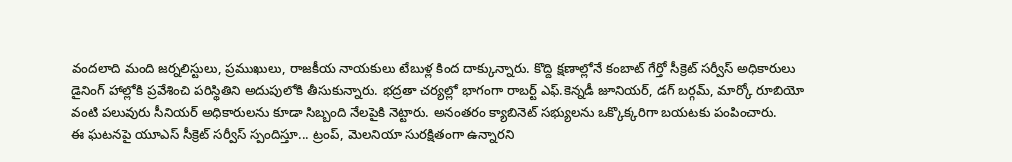వందలాది మంది జర్నలిస్టులు, ప్రముఖులు, రాజకీయ నాయకులు టేబుళ్ల కింద దాక్కున్నారు. కొద్ది క్షణాల్లోనే కంబాట్ గేర్తో సీక్రెట్ సర్వీస్ అధికారులు డైనింగ్ హాల్లోకి ప్రవేశించి పరిస్థితిని అదుపులోకి తీసుకున్నారు. భద్రతా చర్యల్లో భాగంగా రాబర్ట్ ఎఫ్.కెన్నడీ జూనియర్, డగ్ బర్గమ్, మార్కో రూబియో వంటి పలువురు సీనియర్ అధికారులను కూడా సిబ్బంది నేలపైకి నెట్టారు. అనంతరం క్యాబినెట్ సభ్యులను ఒక్కొక్కరిగా బయటకు పంపించారు.
ఈ ఘటనపై యూఎస్ సీక్రెట్ సర్వీస్ స్పందిస్తూ... ట్రంప్, మెలనియా సురక్షితంగా ఉన్నారని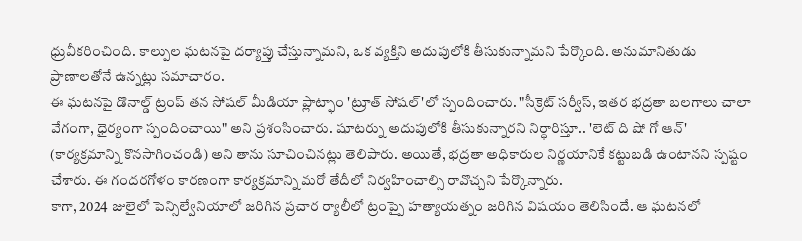ధ్రువీకరించింది. కాల్పుల ఘటనపై దర్యాప్తు చేస్తున్నామని, ఒక వ్యక్తిని అదుపులోకి తీసుకున్నామని పేర్కొంది. అనుమానితుడు ప్రాణాలతోనే ఉన్నట్లు సమాచారం.
ఈ ఘటనపై డొనాల్డ్ ట్రంప్ తన సోషల్ మీడియా ప్లాట్ఫాం 'ట్రూత్ సోషల్'లో స్పందించారు. "సీక్రెట్ సర్వీస్, ఇతర భద్రతా బలగాలు చాలా వేగంగా, ధైర్యంగా స్పందించాయి" అని ప్రశంసించారు. షూటర్ను అదుపులోకి తీసుకున్నారని నిర్ధారిస్తూ.. 'లెట్ ది షో గో ఆన్' (కార్యక్రమాన్ని కొనసాగించండి) అని తాను సూచించినట్లు తెలిపారు. అయితే, భద్రతా అధికారుల నిర్ణయానికే కట్టుబడి ఉంటానని స్పష్టం చేశారు. ఈ గందరగోళం కారణంగా కార్యక్రమాన్ని మరో తేదీలో నిర్వహించాల్సి రావొచ్చని పేర్కొన్నారు.
కాగా, 2024 జులైలో పెన్సిల్వేనియాలో జరిగిన ప్రచార ర్యాలీలో ట్రంప్పై హత్యాయత్నం జరిగిన విషయం తెలిసిందే. ఆ ఘటనలో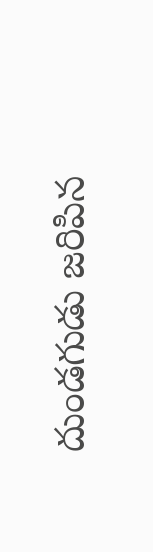దుండగుడు జరిపిన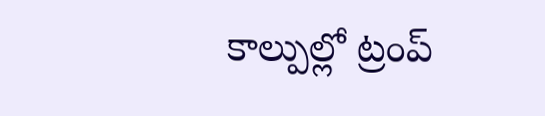కాల్పుల్లో ట్రంప్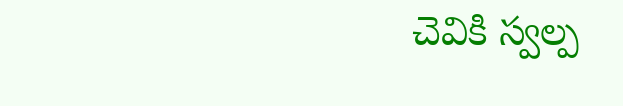చెవికి స్వల్ప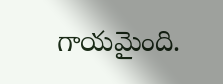గాయమైంది.